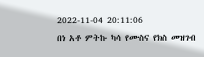2022-11-04 20:11:06
በነ አቶ ምትኩ ካሳ የሙስና የክስ መዝገብ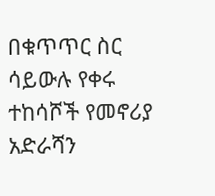በቁጥጥር ስር ሳይውሉ የቀሩ ተከሳሾች የመኖሪያ አድራሻን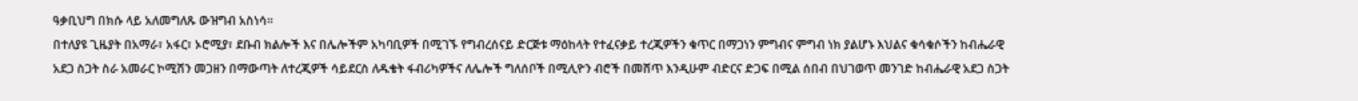ዓቃቢህግ በክሱ ላይ አለመግለጹ ውዝግብ አስነሳ።
በተለያዩ ጊዜያት በአማራ፣ አፋር፣ ኦሮሚያ፣ ደቡብ ክልሎች እና በሌሎችም አካባቢዎች በሚገኙ የግብረሰናይ ድርጅቱ ማዕከላት የተፈናቃይ ተረጂዎችን ቁጥር በማጋነን ምግብና ምግብ ነክ ያልሆኑ እህልና ቁሳቁሶችን ከብሔራዊ አደጋ ስጋት ስራ አመራር ኮሚሽን መጋዘን በማውጣት ለተረጂዎች ሳይደርስ ለዱቄት ፋብሪካዎችና ለሌሎች ግለሰቦች በሚሊዮን ብሮች በመሸጥ እንዲሁም ብድርና ድጋፍ በሚል ሰበብ በህገወጥ መንገድ ከብሔራዊ አደጋ ስጋት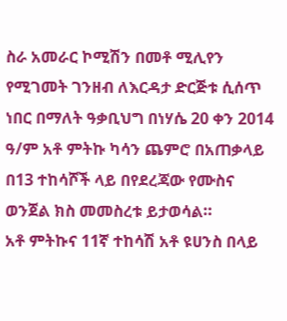ስራ አመራር ኮሚሽን በመቶ ሚሊየን የሚገመት ገንዘብ ለእርዳታ ድርጅቱ ሲሰጥ ነበር በማለት ዓቃቢህግ በነሃሴ 20 ቀን 2014 ዓ/ም አቶ ምትኩ ካሳን ጨምሮ በአጠቃላይ በ13 ተከሳሾች ላይ በየደረጃው የሙስና ወንጀል ክስ መመስረቱ ይታወሳል።
አቶ ምትኩና 11ኛ ተከሳሽ አቶ ዩሀንስ በላይ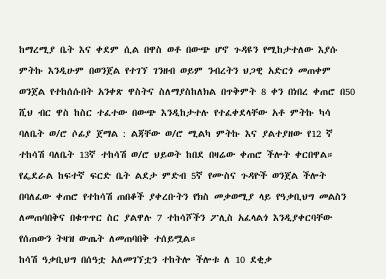ከማረሚያ ቤት እና ቀደም ሲል በዋስ ወቶ በውጭ ሆኖ ጉዳዩን የሚከታተለው እያሱ ምትኩ እንዲሁም በወንጀል የተገኘ ገንዘብ ወይም ንብረትን ህጋዊ አድርጎ መጠቀም ወንጀል የተከሰሱበት አንቀጽ ዋስትና ስለማያስከለክል በጥቅምት 8 ቀን በነበረ ቀጠሮ በ50 ሺህ ብር ዋስ ከስር ተፈተው በውጭ እንዲከታተሉ የተፈቀደላቸው አቶ ምትኩ ካሳ ባለቤት ወ/ሮ ሶፊያ ጀማል : ልጃቸው ወ/ሮ ሚልካ ምትኩ እና ያልተያዘው የ12 ኛ ተከሳሽ ባለቤት 13ኛ ተከሳሽ ወ/ሮ ህይወት ከበደ በዛሬው ቀጠሮ ችሎት ቀርበዋል።
የፌደራል ከፍተኛ ፍርድ ቤት ልደታ ምድብ 5ኛ የሙስና ጉዳዮች ወንጀል ችሎት በባለፈው ቀጠሮ የተከሳሽ ጠበቆች ያቀረቡትን የክስ መቃወሚያ ላይ የዓቃቢህግ መልስን ለመጠባበቅና በቁጥጥር ስር ያልዋሉ 7 ተከሳሾችን ፖሊስ አፈላልጎ እንዲያቀርባቸው የሰጠውን ትዛዝ ውጤት ለመጠባበቅ ተሰይሟል።
ከሳሽ ዓቃቢህግ በሰዓቷ አለመገኘቷን ተከትሎ ችሎቱ ለ 10 ደቂቃ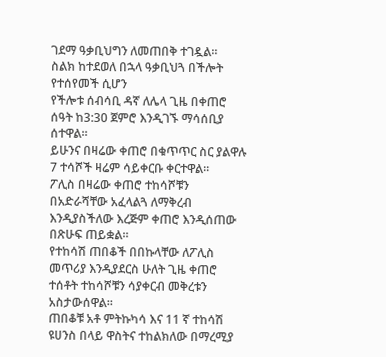ገደማ ዓቃቢህግን ለመጠበቅ ተገዷል።
ስልክ ከተደወለ በኋላ ዓቃቢህጓ በችሎት የተሰየመች ሲሆን
የችሎቱ ሰብሳቢ ዳኛ ለሌላ ጊዜ በቀጠሮ ሰዓት ከ3:30 ጀምሮ እንዲገኙ ማሳሰቢያ ሰተዋል።
ይሁንና በዛሬው ቀጠሮ በቁጥጥር ስር ያልዋሉ 7 ተሳሾች ዛሬም ሳይቀርቡ ቀርተዋል።
ፖሊስ በዛሬው ቀጠሮ ተከሳሾቹን በአድራሻቸው አፈላልጓ ለማቅረብ እንዲያስችለው እረጅም ቀጠሮ እንዲሰጠው በጽሁፍ ጠይቋል።
የተከሳሽ ጠበቆች በበኩላቸው ለፖሊስ መጥሪያ እንዲያደርስ ሁለት ጊዜ ቀጠሮ ተሰቶት ተከሳሾቹን ሳያቀርብ መቅረቱን አስታውሰዋል።
ጠበቆቹ አቶ ምትኩካሳ እና 11 ኛ ተከሳሽ ዩሀንስ በላይ ዋስትና ተከልክለው በማረሚያ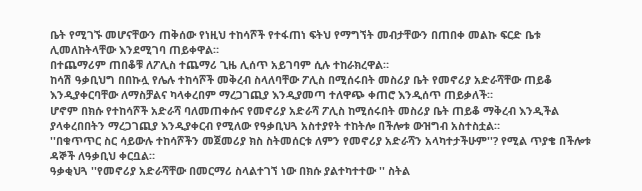ቤት የሚገኙ መሆናቸውን ጠቅሰው የነዚህ ተከሳሾች የተፋጠነ ፍትህ የማግኘት መብታቸውን በጠበቀ መልኩ ፍርድ ቤቱ ሊመለከትላቸው እንደሚገባ ጠይቀዋል።
በተጨማሪም ጠበቆቹ ለፖሊስ ተጨማሪ ጊዜ ሊሰጥ አይገባም ሲሉ ተከራክረዋል።
ከሳሽ ዓቃቢህግ በበኩሏ የሌሉ ተከሳሾች መቅረብ ስላለባቸው ፖሊስ በሚሰሩበት መስሪያ ቤት የመኖሪያ አድራሻቸው ጠይቆ እንዲያቀርባቸው ለማስቻልና ካላቀረበም ማረጋገጪያ እንዲያመጣ ተለዋጭ ቀጠሮ እንዲሰጥ ጠይቃለች።
ሆኖም በክሱ የተከሳሾች አድራሻ ባለመጠቀሱና የመኖሪያ አድራሻ ፖሊስ ከሚሰሩበት መስሪያ ቤት ጠይቆ ማቅረብ እንዲችል ያላቀረበበትን ማረጋገጪያ እንዲያቀርብ የሚለው የዓቃቢህጓ አስተያየት ተከትሎ በችሎቱ ውዝግብ አስተስቷል።
''በቁጥጥር ስር ሳይውሉ ተከሳሾችን መጀመሪያ ክስ ስትመሰርቱ ለምን የመኖሪያ አድራሻን አላካተታችሁም''? የሚል ጥያቄ በችሎቱ ዳኞች ለዓቃቢህ ቀርቧል።
ዓቃቂህጓ ''የመኖሪያ አድራሻቸው በመርማሪ ስላልተገኘ ነው በክሱ ያልተካተተው '' ስትል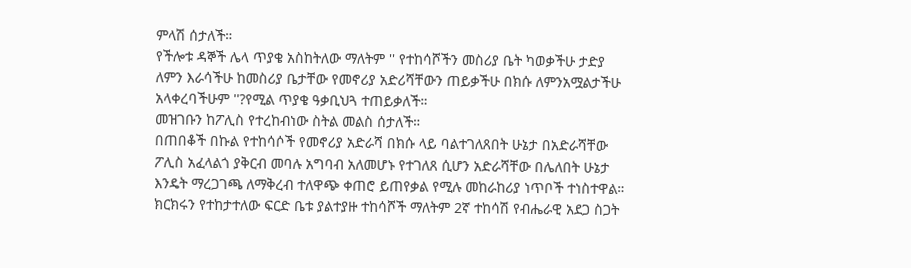ምላሽ ሰታለች።
የችሎቱ ዳኞች ሌላ ጥያቄ አስከትለው ማለትም '' የተከሳሾችን መስሪያ ቤት ካወቃችሁ ታድያ ለምን እራሳችሁ ከመስሪያ ቤታቸው የመኖሪያ አድሪሻቸውን ጠይቃችሁ በክሱ ለምንአሟልታችሁ አላቀረባችሁም ''?የሚል ጥያቄ ዓቃቢህጓ ተጠይቃለች።
መዝገቡን ከፖሊስ የተረከብነው ስትል መልስ ሰታለች።
በጠበቆች በኩል የተከሳሶች የመኖሪያ አድራሻ በክሱ ላይ ባልተገለጸበት ሁኔታ በአድራሻቸው ፖሊስ አፈላልጎ ያቅርብ መባሉ አግባብ አለመሆኑ የተገለጸ ሲሆን አድራሻቸው በሌለበት ሁኔታ እንዴት ማረጋገጫ ለማቅረብ ተለዋጭ ቀጠሮ ይጠየቃል የሚሉ መከራከሪያ ነጥቦች ተነስተዋል።
ክርክሩን የተከታተለው ፍርድ ቤቱ ያልተያዙ ተከሳሾች ማለትም 2ኛ ተከሳሽ የብሔራዊ አደጋ ስጋት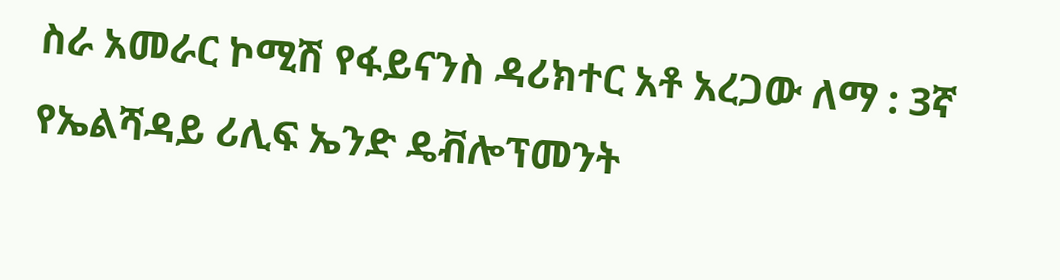ስራ አመራር ኮሚሽ የፋይናንስ ዳሪክተር አቶ አረጋው ለማ : 3ኛ የኤልሻዳይ ሪሊፍ ኤንድ ዴቭሎፕመንት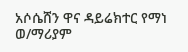አሶሴሸን ዋና ዳይሬክተር የማነ ወ/ማሪያም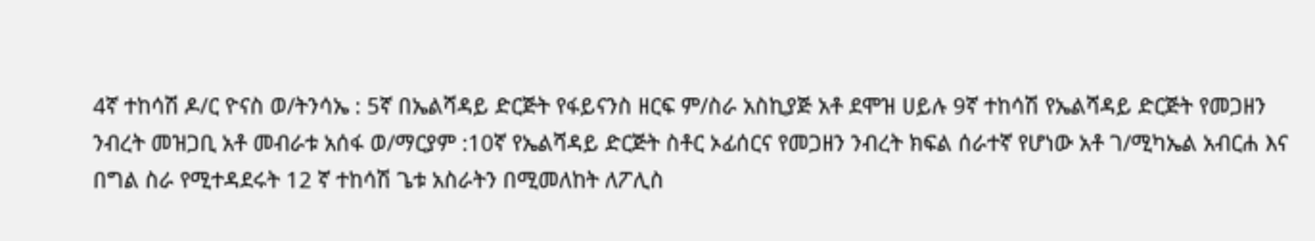4ኛ ተከሳሽ ዶ/ር ዮናስ ወ/ትንሳኤ : 5ኛ በኤልሻዳይ ድርጅት የፋይናንስ ዘርፍ ም/ስራ አስኪያጅ አቶ ደሞዝ ሀይሉ 9ኛ ተከሳሽ የኤልሻዳይ ድርጅት የመጋዘን ንብረት መዝጋቢ አቶ መብራቱ አሰፋ ወ/ማርያም :10ኛ የኤልሻዳይ ድርጅት ስቶር ኦፊሰርና የመጋዘን ንብረት ክፍል ሰራተኛ የሆነው አቶ ገ/ሚካኤል አብርሐ እና በግል ስራ የሚተዳደሩት 12 ኛ ተከሳሽ ጌቱ አስራትን በሚመለከት ለፖሊስ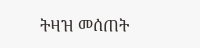ትዛዝ መሰጠት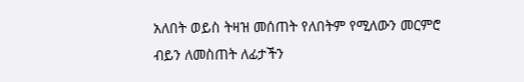አለበት ወይስ ትዛዝ መሰጠት የለበትም የሚለውን መርምሮ ብይን ለመስጠት ለፊታችን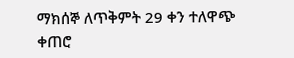ማክሰኞ ለጥቅምት 29 ቀን ተለዋጭ ቀጠሮ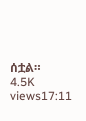ሰቷል።
4.5K views17:11